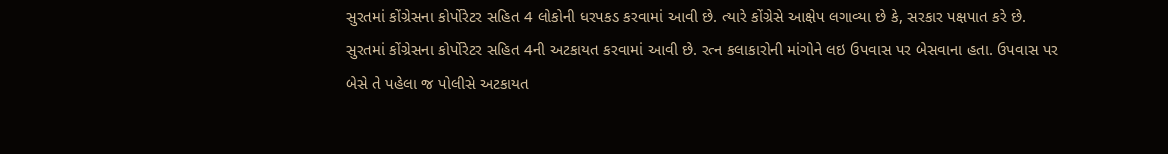સુરતમાં કોંગ્રેસના કોર્પોરેટર સહિત 4 લોકોની ધરપકડ કરવામાં આવી છે. ત્યારે કોંગ્રેસે આક્ષેપ લગાવ્યા છે કે, સરકાર પક્ષપાત કરે છે.
સુરતમાં કોંગ્રેસના કોર્પોરેટર સહિત 4ની અટકાયત કરવામાં આવી છે. રત્ન કલાકારોની માંગોને લઇ ઉપવાસ પર બેસવાના હતા. ઉપવાસ પર બેસે તે પહેલા જ પોલીસે અટકાયત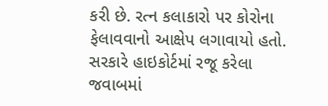કરી છે. રત્ન કલાકારો પર કોરોના ફેલાવવાનો આક્ષેપ લગાવાયો હતો. સરકારે હાઇકોર્ટમાં રજૂ કરેલા જવાબમાં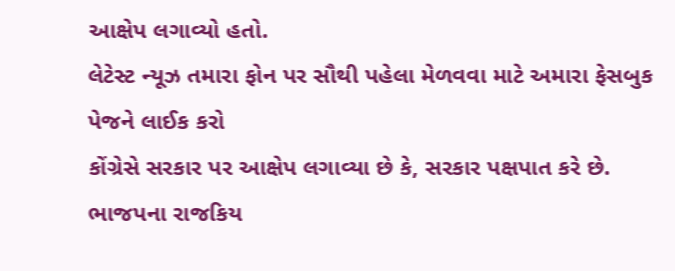આક્ષેપ લગાવ્યો હતો.
લેટેસ્ટ ન્યૂઝ તમારા ફોન પર સૌથી પહેલા મેળવવા માટે અમારા ફેસબુક પેજને લાઈક કરો
કોંગ્રેસે સરકાર પર આક્ષેપ લગાવ્યા છે કે, સરકાર પક્ષપાત કરે છે. ભાજપના રાજકિય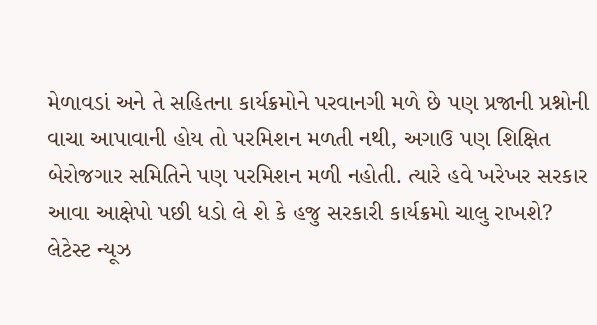મેળાવડાં અને તે સહિતના કાર્યક્રમોને પરવાનગી મળે છે પણ પ્રજાની પ્રશ્નોની વાચા આપાવાની હોય તો પરમિશન મળતી નથી, અગાઉ પણ શિક્ષિત બેરોજગાર સમિતિને પણ પરમિશન મળી નહોતી. ત્યારે હવે ખરેખર સરકાર આવા આક્ષેપો પછી ધડો લે શે કે હજુ સરકારી કાર્યક્રમો ચાલુ રાખશે?
લેટેસ્ટ ન્યૂઝ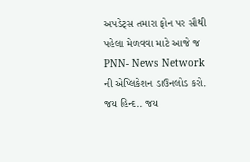અપડેટ્સ તમારા ફોન પર સૌથી પહેલા મેળવવા માટે આજે જ PNN- News Network ની એપ્લિકેશન ડાઉનલોડ કરો. જય હિન્દ.. જય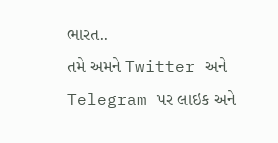ભારત..
તમે અમને Twitter અને Telegram પર લાઇક અને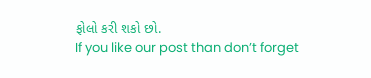ફોલો કરી શકો છો.
If you like our post than don’t forget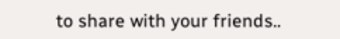to share with your friends..